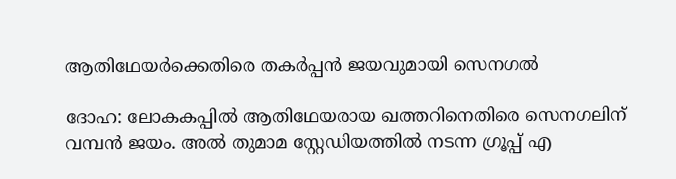ആതിഥേയര്‍ക്കെതിരെ തകര്‍പ്പന്‍ ജയവുമായി സെനഗല്‍

ദോഹ: ലോകകപ്പില്‍ ആതിഥേയരായ ഖത്തറിനെതിരെ സെനഗലിന് വമ്പന്‍ ജയം. അല്‍ തുമാമ സ്റ്റേഡിയത്തില്‍ നടന്ന ഗ്രൂപ്പ് എ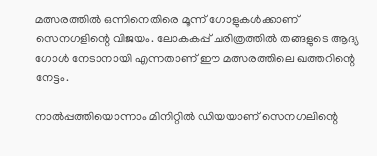മത്സരത്തില്‍ ഒന്നിനെതിരെ മൂന്ന് ഗോളുകള്‍ക്കാണ് സെനഗളിന്റെ വിജയം. ലോകകപ്പ് ചരിത്രത്തില്‍ തങ്ങളുടെ ആദ്യ ഗോള്‍ നേടാനായി എന്നതാണ് ഈ മത്സരത്തിലെ ഖത്തറിന്റെ നേട്ടം.

നാല്‍പ്പത്തിയൊന്നാം മിനിറ്റില്‍ ഡിയയാണ് സെനഗലിന്റെ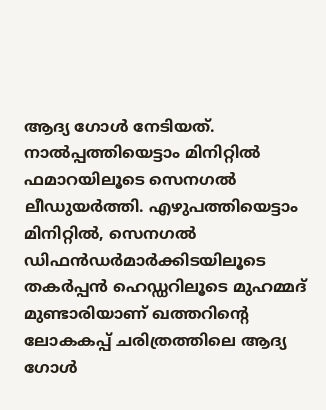ആദ്യ ഗോള്‍ നേടിയത്. നാല്‍പ്പത്തിയെട്ടാം മിനിറ്റില്‍ ഫമാറയിലൂടെ സെനഗല്‍ ലീഡുയര്‍ത്തി. എഴുപത്തിയെട്ടാം മിനിറ്റില്‍, സെനഗല്‍ ഡിഫന്‍ഡര്‍മാര്‍ക്കിടയിലൂടെ തകര്‍പ്പന്‍ ഹെഡ്ഡറിലൂടെ മുഹമ്മദ് മുണ്ടാരിയാണ് ഖത്തറിന്റെ ലോകകപ്പ് ചരിത്രത്തിലെ ആദ്യ ഗോള്‍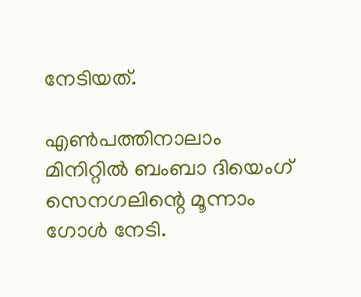നേടിയത്.

എണ്‍പത്തിനാലാം മിനിറ്റില്‍ ബംബാ ദിയെംഗ് സെനഗലിന്റെ മൂന്നാം ഗോള്‍ നേടി.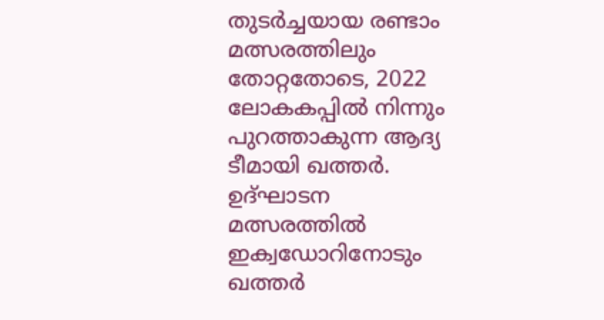തുടര്‍ച്ചയായ രണ്ടാം മത്സരത്തിലും തോറ്റതോടെ, 2022 ലോകകപ്പില്‍ നിന്നും പുറത്താകുന്ന ആദ്യ ടീമായി ഖത്തര്‍. ഉദ്ഘാടന മത്സരത്തില്‍ ഇക്വഡോറിനോടും ഖത്തര്‍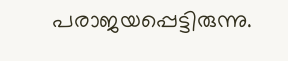പരാജയപ്പെട്ടിരുന്നു.